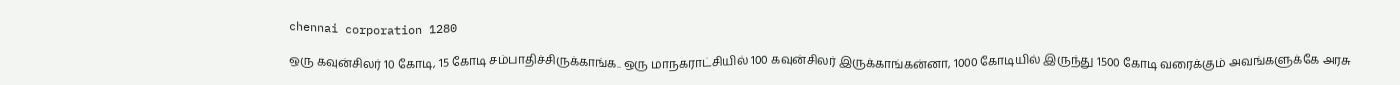chennai corporation 1280

ஒரு கவுன்சிலர் 10 கோடி, 15 கோடி சம்பாதிச்சிருக்காங்க.. ஒரு மாநகராட்சியில் 100 கவுன்சிலர் இருக்காங்கன்னா, 1000 கோடியில் இருந்து 1500 கோடி வரைக்கும் அவங்களுக்கே அரசு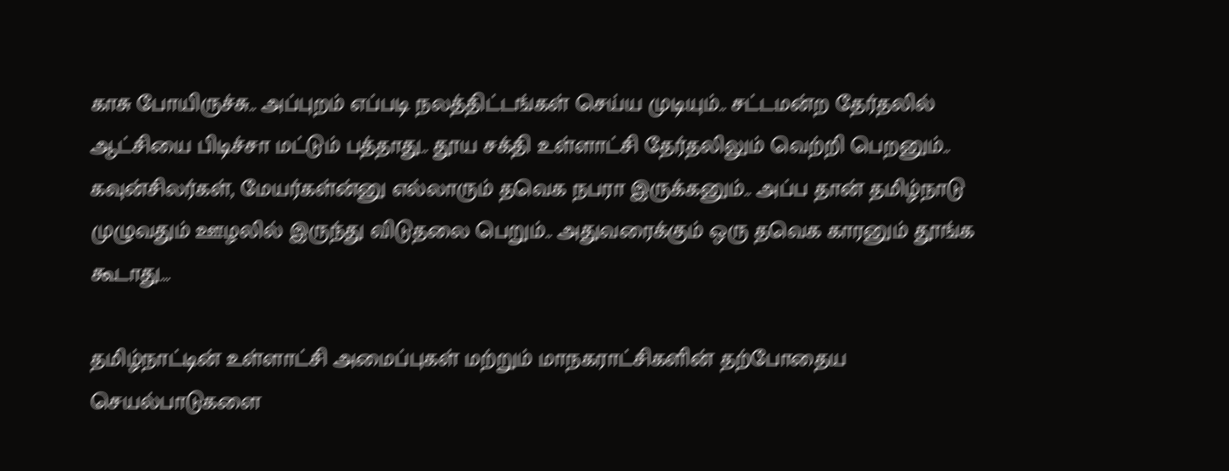காசு போயிருச்சு.. அப்புறம் எப்படி நலத்திட்டங்கள் செய்ய முடியும்.. சட்டமன்ற தேர்தலில் ஆட்சியை பிடிச்சா மட்டும் பத்தாது.. தூய சக்தி உள்ளாட்சி தேர்தலிலும் வெற்றி பெறனும்.. கவுன்சிலர்கள், மேயர்கள்ன்னு எல்லாரும் தவெக நபரா இருக்கனும்.. அப்ப தான் தமிழ்நாடு முழுவதும் ஊழலில் இருந்து விடுதலை பெறும்.. அதுவரைக்கும் ஒரு தவெக காரனும் தூங்க கூடாது…

தமிழ்நாட்டின் உள்ளாட்சி அமைப்புகள் மற்றும் மாநகராட்சிகளின் தற்போதைய செயல்பாடுகளை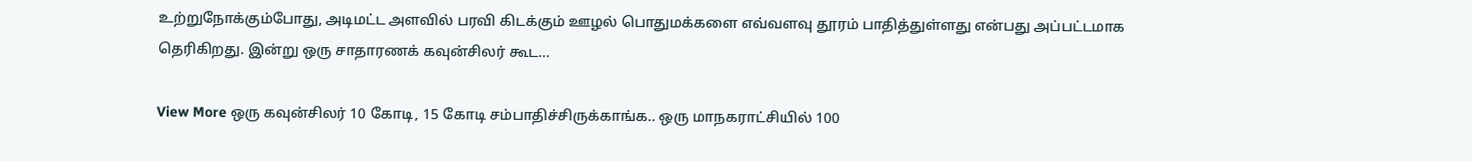உற்றுநோக்கும்போது, அடிமட்ட அளவில் பரவி கிடக்கும் ஊழல் பொதுமக்களை எவ்வளவு தூரம் பாதித்துள்ளது என்பது அப்பட்டமாக தெரிகிறது. இன்று ஒரு சாதாரணக் கவுன்சிலர் கூட…

View More ஒரு கவுன்சிலர் 10 கோடி, 15 கோடி சம்பாதிச்சிருக்காங்க.. ஒரு மாநகராட்சியில் 100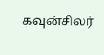கவுன்சிலர்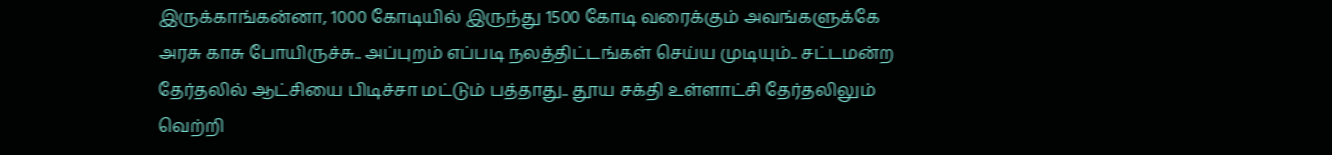இருக்காங்கன்னா, 1000 கோடியில் இருந்து 1500 கோடி வரைக்கும் அவங்களுக்கே அரசு காசு போயிருச்சு.. அப்புறம் எப்படி நலத்திட்டங்கள் செய்ய முடியும்.. சட்டமன்ற தேர்தலில் ஆட்சியை பிடிச்சா மட்டும் பத்தாது.. தூய சக்தி உள்ளாட்சி தேர்தலிலும் வெற்றி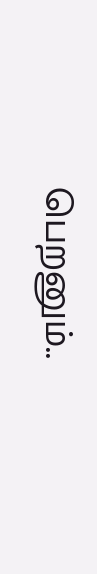பெறனும்..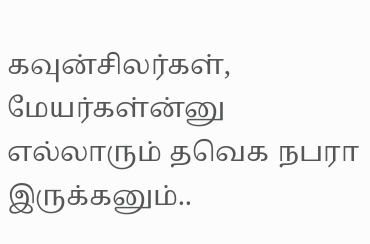கவுன்சிலர்கள், மேயர்கள்ன்னு எல்லாரும் தவெக நபரா இருக்கனும்..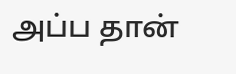அப்ப தான்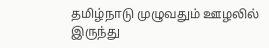தமிழ்நாடு முழுவதும் ஊழலில் இருந்து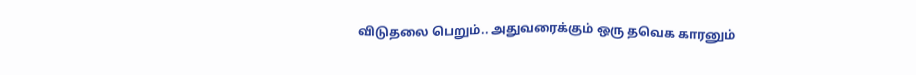விடுதலை பெறும்.. அதுவரைக்கும் ஒரு தவெக காரனும்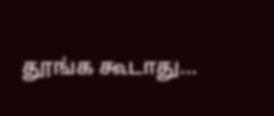தூங்க கூடாது…